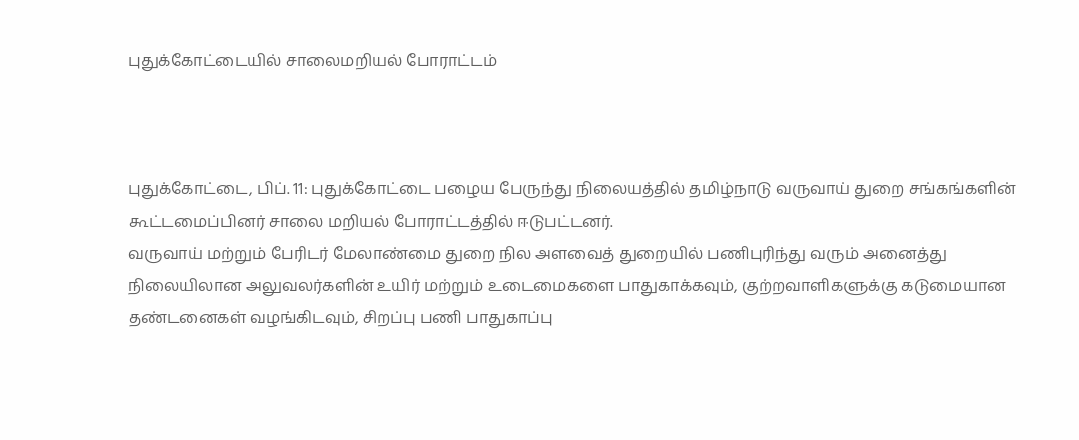புதுக்கோட்டையில் சாலைமறியல் போராட்டம்



புதுக்கோட்டை, பிப். 11: புதுக்கோட்டை பழைய பேருந்து நிலையத்தில் தமிழ்நாடு வருவாய் துறை சங்கங்களின் கூட்டமைப்பினர் சாலை மறியல் போராட்டத்தில் ஈடுபட்டனர்.
வருவாய் மற்றும் பேரிடர் மேலாண்மை துறை நில அளவைத் துறையில் பணிபுரிந்து வரும் அனைத்து நிலையிலான அலுவலர்களின் உயிர் மற்றும் உடைமைகளை பாதுகாக்கவும், குற்றவாளிகளுக்கு கடுமையான தண்டனைகள் வழங்கிடவும், சிறப்பு பணி பாதுகாப்பு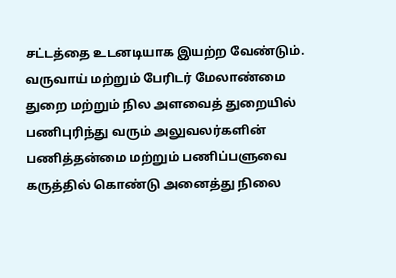சட்டத்தை உடனடியாக இயற்ற வேண்டும். வருவாய் மற்றும் பேரிடர் மேலாண்மை துறை மற்றும் நில அளவைத் துறையில் பணிபுரிந்து வரும் அலுவலர்களின் பணித்தன்மை மற்றும் பணிப்பளுவை கருத்தில் கொண்டு அனைத்து நிலை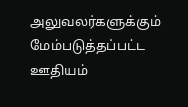அலுவலர்களுக்கும் மேம்படுத்தப்பட்ட ஊதியம்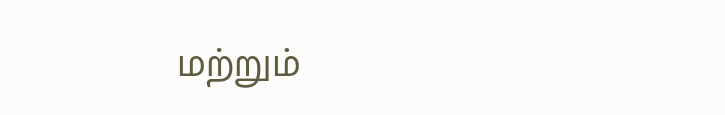மற்றும்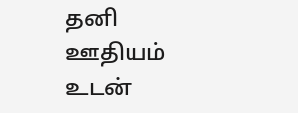தனி ஊதியம் உடன்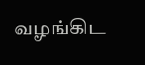வழங்கிட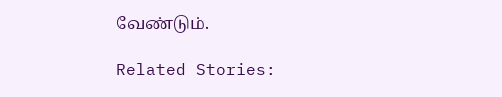வேண்டும்.

Related Stories: